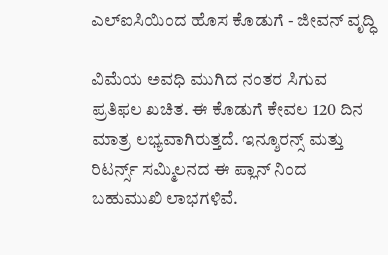ಎಲ್ಐಸಿಯಿಂದ ಹೊಸ ಕೊಡುಗೆ - ಜೀವನ್ ವೃದ್ಧಿ

ವಿಮೆಯ ಅವಧಿ ಮುಗಿದ ನಂತರ ಸಿಗುವ ಪ್ರತಿಫಲ ಖಚಿತ. ಈ ಕೊಡುಗೆ ಕೇವಲ 120 ದಿನ ಮಾತ್ರ ಲಭ್ಯವಾಗಿರುತ್ತದೆ. ಇನ್ಶೂರನ್ಸ್ ಮತ್ತು ರಿಟರ್ನ್ಸ್ ಸಮ್ಮಿಲನದ ಈ ಪ್ಲಾನ್ ನಿಂದ ಬಹುಮುಖಿ ಲಾಭಗಳಿವೆ.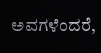ಅವಗಳೆಂದರೆ,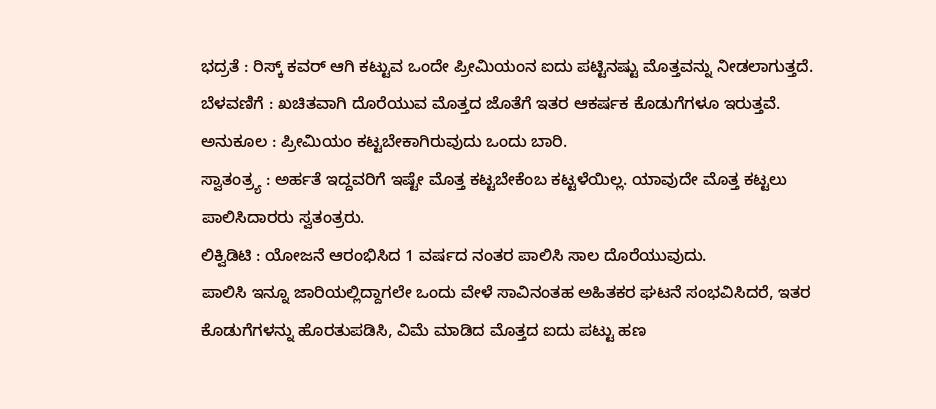ಭದ್ರತೆ : ರಿಸ್ಕ್ ಕವರ್ ಆಗಿ ಕಟ್ಟುವ ಒಂದೇ ಪ್ರೀಮಿಯಂನ ಐದು ಪಟ್ಟಿನಷ್ಟು ಮೊತ್ತವನ್ನು ನೀಡಲಾಗುತ್ತದೆ.
ಬೆಳವಣಿಗೆ : ಖಚಿತವಾಗಿ ದೊರೆಯುವ ಮೊತ್ತದ ಜೊತೆಗೆ ಇತರ ಆಕರ್ಷಕ ಕೊಡುಗೆಗಳೂ ಇರುತ್ತವೆ.
ಅನುಕೂಲ : ಪ್ರೀಮಿಯಂ ಕಟ್ಟಬೇಕಾಗಿರುವುದು ಒಂದು ಬಾರಿ.
ಸ್ವಾತಂತ್ರ್ಯ : ಅರ್ಹತೆ ಇದ್ದವರಿಗೆ ಇಷ್ಟೇ ಮೊತ್ತ ಕಟ್ಟಬೇಕೆಂಬ ಕಟ್ಟಳೆಯಿಲ್ಲ. ಯಾವುದೇ ಮೊತ್ತ ಕಟ್ಟಲು ಪಾಲಿಸಿದಾರರು ಸ್ವತಂತ್ರರು.
ಲಿಕ್ವಿಡಿಟಿ : ಯೋಜನೆ ಆರಂಭಿಸಿದ 1 ವರ್ಷದ ನಂತರ ಪಾಲಿಸಿ ಸಾಲ ದೊರೆಯುವುದು.
ಪಾಲಿಸಿ ಇನ್ನೂ ಜಾರಿಯಲ್ಲಿದ್ದಾಗಲೇ ಒಂದು ವೇಳೆ ಸಾವಿನಂತಹ ಅಹಿತಕರ ಘಟನೆ ಸಂಭವಿಸಿದರೆ, ಇತರ ಕೊಡುಗೆಗಳನ್ನು ಹೊರತುಪಡಿಸಿ, ವಿಮೆ ಮಾಡಿದ ಮೊತ್ತದ ಐದು ಪಟ್ಟು ಹಣ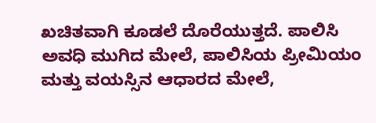ಖಚಿತವಾಗಿ ಕೂಡಲೆ ದೊರೆಯುತ್ತದೆ. ಪಾಲಿಸಿ ಅವಧಿ ಮುಗಿದ ಮೇಲೆ, ಪಾಲಿಸಿಯ ಪ್ರೀಮಿಯಂ ಮತ್ತು ವಯಸ್ಸಿನ ಆಧಾರದ ಮೇಲೆ,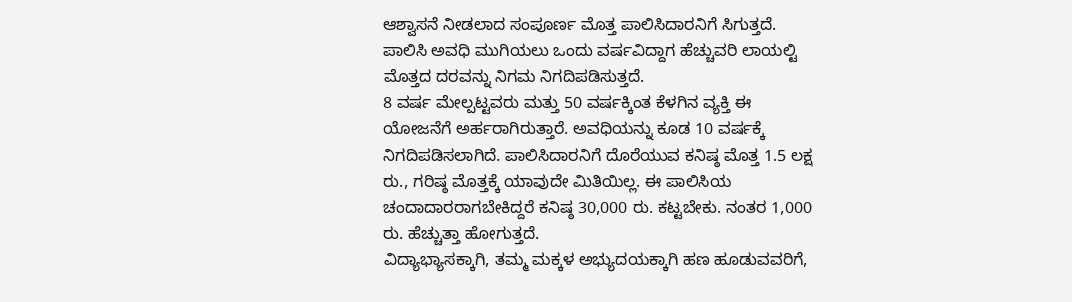ಆಶ್ವಾಸನೆ ನೀಡಲಾದ ಸಂಪೂರ್ಣ ಮೊತ್ತ ಪಾಲಿಸಿದಾರನಿಗೆ ಸಿಗುತ್ತದೆ. ಪಾಲಿಸಿ ಅವಧಿ ಮುಗಿಯಲು ಒಂದು ವರ್ಷವಿದ್ದಾಗ ಹೆಚ್ಚುವರಿ ಲಾಯಲ್ಟಿ ಮೊತ್ತದ ದರವನ್ನು ನಿಗಮ ನಿಗದಿಪಡಿಸುತ್ತದೆ.
8 ವರ್ಷ ಮೇಲ್ಪಟ್ಟವರು ಮತ್ತು 50 ವರ್ಷಕ್ಕಿಂತ ಕೆಳಗಿನ ವ್ಯಕ್ತಿ ಈ ಯೋಜನೆಗೆ ಅರ್ಹರಾಗಿರುತ್ತಾರೆ. ಅವಧಿಯನ್ನು ಕೂಡ 10 ವರ್ಷಕ್ಕೆ ನಿಗದಿಪಡಿಸಲಾಗಿದೆ. ಪಾಲಿಸಿದಾರನಿಗೆ ದೊರೆಯುವ ಕನಿಷ್ಠ ಮೊತ್ತ 1.5 ಲಕ್ಷ ರು., ಗರಿಷ್ಠ ಮೊತ್ತಕ್ಕೆ ಯಾವುದೇ ಮಿತಿಯಿಲ್ಲ. ಈ ಪಾಲಿಸಿಯ ಚಂದಾದಾರರಾಗಬೇಕಿದ್ದರೆ ಕನಿಷ್ಠ 30,000 ರು. ಕಟ್ಟಬೇಕು. ನಂತರ 1,000 ರು. ಹೆಚ್ಚುತ್ತಾ ಹೋಗುತ್ತದೆ.
ವಿದ್ಯಾಭ್ಯಾಸಕ್ಕಾಗಿ, ತಮ್ಮ ಮಕ್ಕಳ ಅಭ್ಯುದಯಕ್ಕಾಗಿ ಹಣ ಹೂಡುವವರಿಗೆ,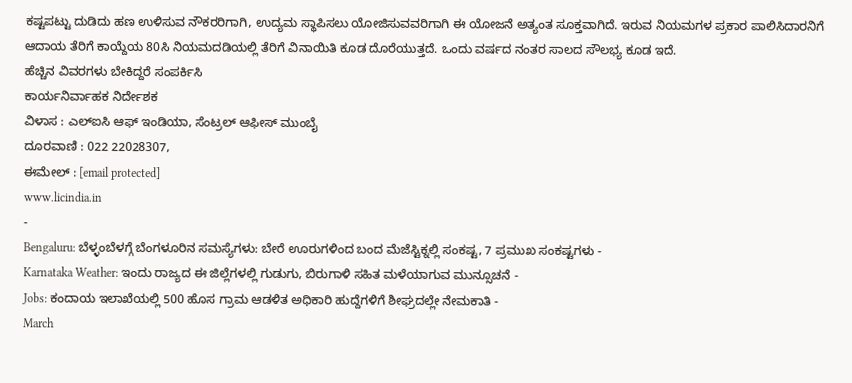ಕಷ್ಟಪಟ್ಟು ದುಡಿದು ಹಣ ಉಳಿಸುವ ನೌಕರರಿಗಾಗಿ, ಉದ್ಯಮ ಸ್ಥಾಪಿಸಲು ಯೋಜಿಸುವವರಿಗಾಗಿ ಈ ಯೋಜನೆ ಅತ್ಯಂತ ಸೂಕ್ತವಾಗಿದೆ. ಇರುವ ನಿಯಮಗಳ ಪ್ರಕಾರ ಪಾಲಿಸಿದಾರನಿಗೆ ಆದಾಯ ತೆರಿಗೆ ಕಾಯ್ದೆಯ 80ಸಿ ನಿಯಮದಡಿಯಲ್ಲಿ ತೆರಿಗೆ ವಿನಾಯಿತಿ ಕೂಡ ದೊರೆಯುತ್ತದೆ. ಒಂದು ವರ್ಷದ ನಂತರ ಸಾಲದ ಸೌಲಭ್ಯ ಕೂಡ ಇದೆ.
ಹೆಚ್ಚಿನ ವಿವರಗಳು ಬೇಕಿದ್ದರೆ ಸಂಪರ್ಕಿಸಿ
ಕಾರ್ಯನಿರ್ವಾಹಕ ನಿರ್ದೇಶಕ
ವಿಳಾಸ : ಎಲ್ಐಸಿ ಆಫ್ ಇಂಡಿಯಾ, ಸೆಂಟ್ರಲ್ ಆಫೀಸ್ ಮುಂಬೈ
ದೂರವಾಣಿ : 022 22028307,
ಈಮೇಲ್ : [email protected]
www.licindia.in
-
Bengaluru: ಬೆಳ್ಳಂಬೆಳಗ್ಗೆ ಬೆಂಗಳೂರಿನ ಸಮಸ್ಯೆಗಳು: ಬೇರೆ ಊರುಗಳಿಂದ ಬಂದ ಮೆಜೆಸ್ಟಿಕ್ನಲ್ಲಿ ಸಂಕಷ್ಟ, 7 ಪ್ರಮುಖ ಸಂಕಷ್ಟಗಳು -
Karnataka Weather: ಇಂದು ರಾಜ್ಯದ ಈ ಜಿಲ್ಲೆಗಳಲ್ಲಿ ಗುಡುಗು, ಬಿರುಗಾಳಿ ಸಹಿತ ಮಳೆಯಾಗುವ ಮುನ್ಸೂಚನೆ -
Jobs: ಕಂದಾಯ ಇಲಾಖೆಯಲ್ಲಿ 500 ಹೊಸ ಗ್ರಾಮ ಆಡಳಿತ ಅಧಿಕಾರಿ ಹುದ್ದೆಗಳಿಗೆ ಶೀಘ್ರದಲ್ಲೇ ನೇಮಕಾತಿ -
March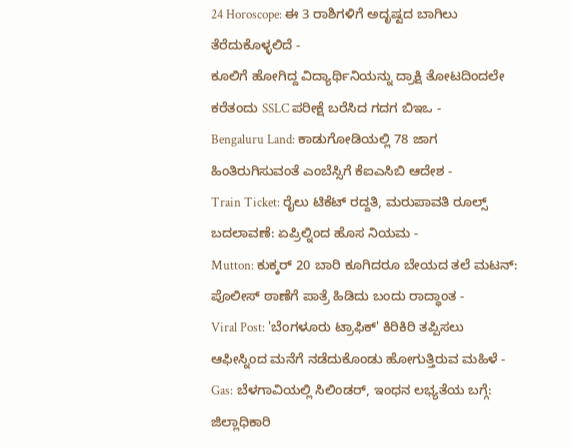24 Horoscope: ಈ 3 ರಾಶಿಗಳಿಗೆ ಅದೃಷ್ಟದ ಬಾಗಿಲು ತೆರೆದುಕೊಳ್ಳಲಿದೆ -
ಕೂಲಿಗೆ ಹೋಗಿದ್ದ ವಿದ್ಯಾರ್ಥಿನಿಯನ್ನು ದ್ರಾಕ್ಷಿ ತೋಟದಿಂದಲೇ ಕರೆತಂದು SSLC ಪರೀಕ್ಷೆ ಬರೆಸಿದ ಗದಗ ಬಿಇಒ -
Bengaluru Land: ಕಾಡುಗೋಡಿಯಲ್ಲಿ 78 ಜಾಗ ಹಿಂತಿರುಗಿಸುವಂತೆ ಎಂಬೆಸ್ಸಿಗೆ ಕೆಐಎಸಿಬಿ ಆದೇಶ -
Train Ticket: ರೈಲು ಟಿಕೆಟ್ ರದ್ದತಿ, ಮರುಪಾವತಿ ರೂಲ್ಸ್ ಬದಲಾವಣೆ: ಏಪ್ರಿಲ್ನಿಂದ ಹೊಸ ನಿಯಮ -
Mutton: ಕುಕ್ಕರ್ 20 ಬಾರಿ ಕೂಗಿದರೂ ಬೇಯದ ತಲೆ ಮಟನ್: ಪೊಲೀಸ್ ಠಾಣೆಗೆ ಪಾತ್ರೆ ಹಿಡಿದು ಬಂದು ರಾದ್ಧಾಂತ -
Viral Post: 'ಬೆಂಗಳೂರು ಟ್ರಾಫಿಕ್' ಕಿರಿಕಿರಿ ತಪ್ಪಿಸಲು ಆಫೀಸ್ನಿಂದ ಮನೆಗೆ ನಡೆದುಕೊಂಡು ಹೋಗುತ್ತಿರುವ ಮಹಿಳೆ -
Gas: ಬೆಳಗಾವಿಯಲ್ಲಿ ಸಿಲಿಂಡರ್, ಇಂಧನ ಲಭ್ಯತೆಯ ಬಗ್ಗೆ: ಜಿಲ್ಲಾಧಿಕಾರಿ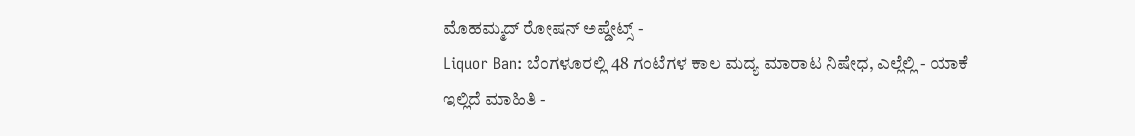ಮೊಹಮ್ಮದ್ ರೋಷನ್ ಅಪ್ಡೇಟ್ಸ್ -
Liquor Ban: ಬೆಂಗಳೂರಲ್ಲಿ 48 ಗಂಟೆಗಳ ಕಾಲ ಮದ್ಯ ಮಾರಾಟ ನಿಷೇಧ, ಎಲ್ಲೆಲ್ಲಿ - ಯಾಕೆ ಇಲ್ಲಿದೆ ಮಾಹಿತಿ -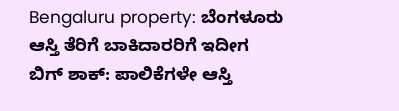Bengaluru property: ಬೆಂಗಳೂರು ಆಸ್ತಿ ತೆರಿಗೆ ಬಾಕಿದಾರರಿಗೆ ಇದೀಗ ಬಿಗ್ ಶಾಕ್: ಪಾಲಿಕೆಗಳೇ ಆಸ್ತಿ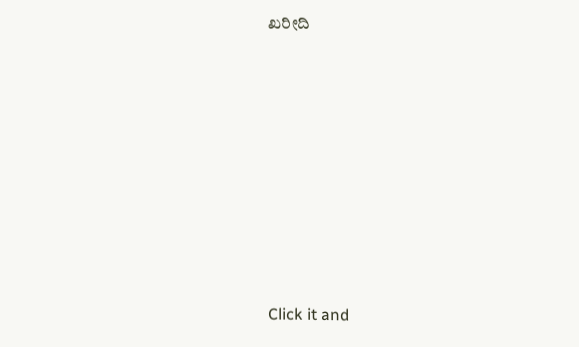ಖರೀದಿ












Click it and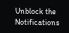Unblock the Notifications